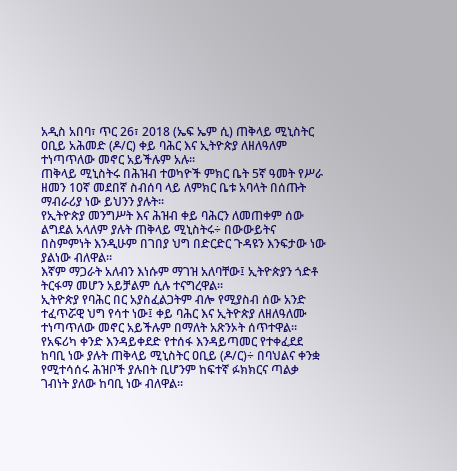አዲስ አበባ፣ ጥር 26፣ 2018 (ኤፍ ኤም ሲ) ጠቅላይ ሚኒስትር ዐቢይ አሕመድ (ዶ/ር) ቀይ ባሕር እና ኢትዮጵያ ለዘለዓለም ተነጣጥለው መኖር አይችሉም አሉ።
ጠቅላይ ሚኒስትሩ በሕዝብ ተወካዮች ምክር ቤት 5ኛ ዓመት የሥራ ዘመን 10ኛ መደበኛ ስብሰባ ላይ ለምክር ቤቱ አባላት በሰጡት ማብራሪያ ነው ይህንን ያሉት፡፡
የኢትዮጵያ መንግሥት እና ሕዝብ ቀይ ባሕርን ለመጠቀም ሰው ልግደል አላለም ያሉት ጠቅላይ ሚኒስትሩ÷ በውውይትና በስምምነት እንዲሁም በገበያ ህግ በድርድር ጉዳዩን እንፍታው ነው ያልነው ብለዋል።
እኛም ማጋራት አለብን እነሱም ማገዝ አለባቸው፤ ኢትዮጵያን ጎድቶ ትርፋማ መሆን አይቻልም ሲሉ ተናግረዋል።
ኢትዮጵያ የባሕር በር አያስፈልጋትም ብሎ የሚያስብ ሰው አንድ ተፈጥሯዊ ህግ የሳተ ነው፤ ቀይ ባሕር እና ኢትዮጵያ ለዘለዓለሙ ተነጣጥለው መኖር አይችሉም በማለት አጽንኦት ሰጥተዋል።
የአፍሪካ ቀንድ እንዳይቀደድ የተሰፋ እንዳይጣመር የተቀፈደደ ከባቢ ነው ያሉት ጠቅላይ ሚኒስትር ዐቢይ (ዶ/ር)÷ በባህልና ቀንቋ የሚተሳሰሩ ሕዝቦች ያሉበት ቢሆንም ከፍተኛ ፉክክርና ጣልቃ ገብነት ያለው ከባቢ ነው ብለዋል።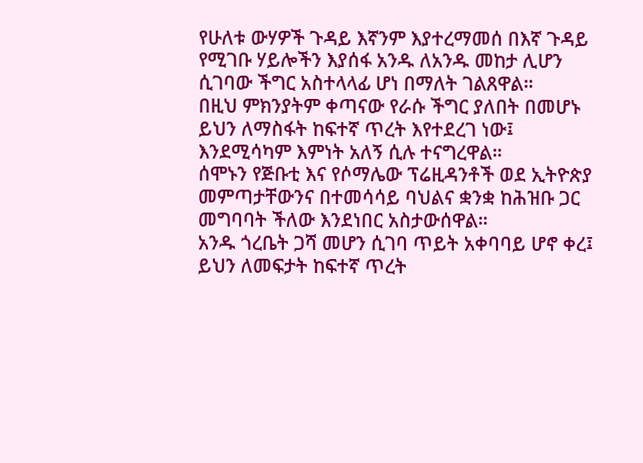የሁለቱ ውሃዎች ጉዳይ እኛንም እያተረማመሰ በእኛ ጉዳይ የሚገቡ ሃይሎችን እያሰፋ አንዱ ለአንዱ መከታ ሊሆን ሲገባው ችግር አስተላላፊ ሆነ በማለት ገልጸዋል።
በዚህ ምክንያትም ቀጣናው የራሱ ችግር ያለበት በመሆኑ ይህን ለማስፋት ከፍተኛ ጥረት እየተደረገ ነው፤ እንደሚሳካም እምነት አለኝ ሲሉ ተናግረዋል።
ሰሞኑን የጅቡቲ እና የሶማሌው ፕሬዚዳንቶች ወደ ኢትዮጵያ መምጣታቸውንና በተመሳሳይ ባህልና ቋንቋ ከሕዝቡ ጋር መግባባት ችለው እንደነበር አስታውሰዋል።
አንዱ ጎረቤት ጋሻ መሆን ሲገባ ጥይት አቀባባይ ሆኖ ቀረ፤ ይህን ለመፍታት ከፍተኛ ጥረት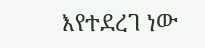እየተደረገ ነው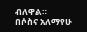ብለዋል።
በሶስና አለማየሁ